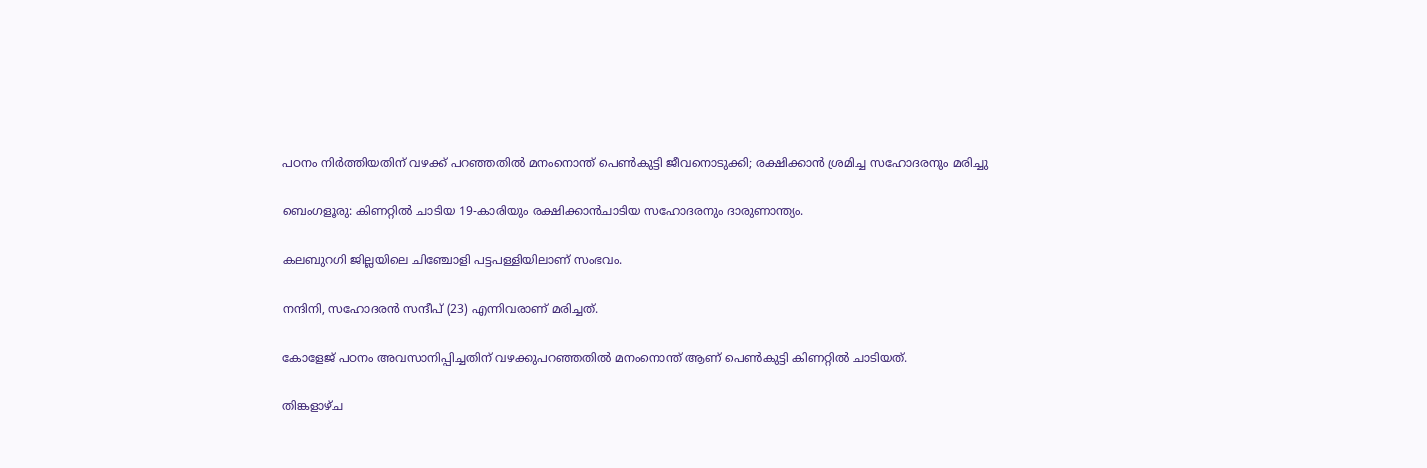പഠനം നിർത്തിയതിന് വഴക്ക് പറഞ്ഞതിൽ മനംനൊന്ത് പെൺകുട്ടി ജീവനൊടുക്കി; രക്ഷിക്കാൻ ശ്രമിച്ച സഹോദരനും മരിച്ചു

ബെംഗളൂരു: കിണറ്റിൽ ചാടിയ 19-കാരിയും രക്ഷിക്കാൻചാടിയ സഹോദരനും ദാരുണാന്ത്യം.

കലബുറഗി ജില്ലയിലെ ചിഞ്ചോളി പട്ടപള്ളിയിലാണ് സംഭവം.

നന്ദിനി, സഹോദരൻ സന്ദീപ് (23) എന്നിവരാണ് മരിച്ചത്.

കോളേജ് പഠനം അവസാനിപ്പിച്ചതിന് വഴക്കുപറഞ്ഞതിൽ മനംനൊന്ത് ആണ് പെൺകുട്ടി കിണറ്റിൽ ചാടിയത്.

തിങ്കളാഴ്ച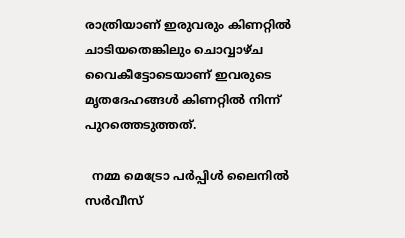രാത്രിയാണ് ഇരുവരും കിണറ്റിൽ ചാടിയതെങ്കിലും ചൊവ്വാഴ്ച വൈകീട്ടോടെയാണ് ഇവരുടെ മൃതദേഹങ്ങൾ കിണറ്റിൽ നിന്ന് പുറത്തെടുത്തത്.

  നമ്മ മെട്രോ പർപ്പിൾ ലൈനിൽ സർവീസ്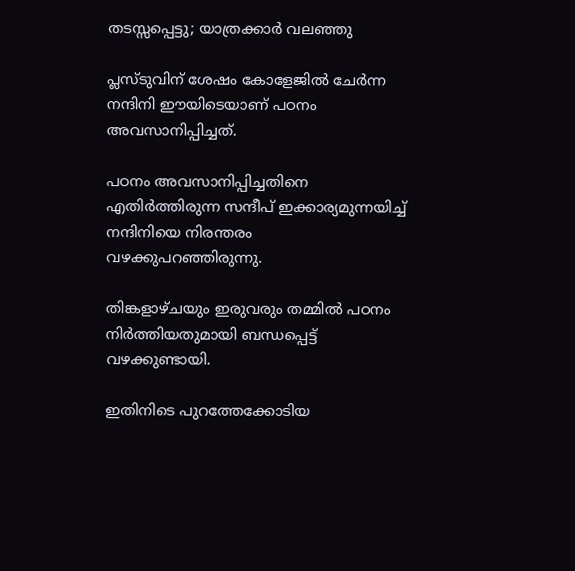തടസ്സപ്പെട്ടു; യാത്രക്കാർ വലഞ്ഞു

പ്ലസ്ടുവിന് ശേഷം കോളേജിൽ ചേർന്ന നന്ദിനി ഈയിടെയാണ് പഠനം അവസാനിപ്പിച്ചത്.

പഠനം അവസാനിപ്പിച്ചതിനെ എതിർത്തിരുന്ന സന്ദീപ് ഇക്കാര്യമുന്നയിച്ച് നന്ദിനിയെ നിരന്തരം വഴക്കുപറഞ്ഞിരുന്നു.

തിങ്കളാഴ്ചയും ഇരുവരും തമ്മിൽ പഠനം നിർത്തിയതുമായി ബന്ധപ്പെട്ട് വഴക്കുണ്ടായി.

ഇതിനിടെ പുറത്തേക്കോടിയ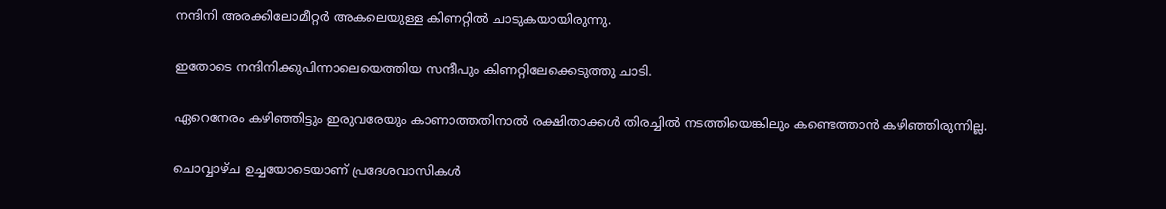നന്ദിനി അരക്കിലോമീറ്റർ അകലെയുള്ള കിണറ്റിൽ ചാടുകയായിരുന്നു.

ഇതോടെ നന്ദിനിക്കുപിന്നാലെയെത്തിയ സന്ദീപും കിണറ്റിലേക്കെടുത്തു ചാടി.

ഏറെനേരം കഴിഞ്ഞിട്ടും ഇരുവരേയും കാണാത്തതിനാൽ രക്ഷിതാക്കൾ തിരച്ചിൽ നടത്തിയെങ്കിലും കണ്ടെത്താൻ കഴിഞ്ഞിരുന്നില്ല.

ചൊവ്വാഴ്ച ഉച്ചയോടെയാണ് പ്രദേശവാസികൾ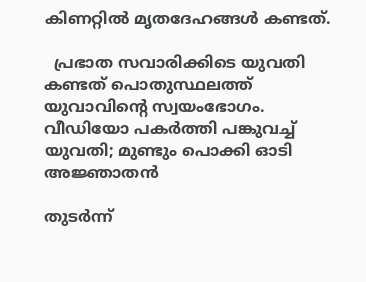കിണറ്റിൽ മൃതദേഹങ്ങൾ കണ്ടത്.

  പ്രഭാത സവാരിക്കിടെ യുവതി കണ്ടത് പൊതുസ്ഥലത്ത് യുവാവിന്‍റെ സ്വയംഭോഗം. വീഡിയോ പകർത്തി പങ്കുവച്ച് യുവതി; മുണ്ടും പൊക്കി ഓടി അജ്ഞാതൻ

തുടർന്ന്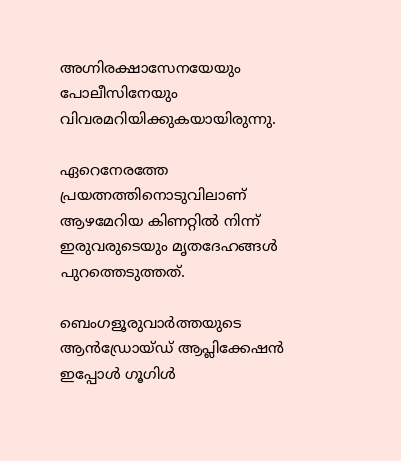അഗ്നിരക്ഷാസേനയേയും പോലീസിനേയും വിവരമറിയിക്കുകയായിരുന്നു.

ഏറെനേരത്തേ പ്രയത്നത്തിനൊടുവിലാണ് ആഴമേറിയ കിണറ്റിൽ നിന്ന് ഇരുവരുടെയും മൃതദേഹങ്ങൾ പുറത്തെടുത്തത്.

ബെംഗളൂരുവാർത്തയുടെ ആൻഡ്രോയ്ഡ് ആപ്ലിക്കേഷൻ ഇപ്പോൾ ഗൂഗിൾ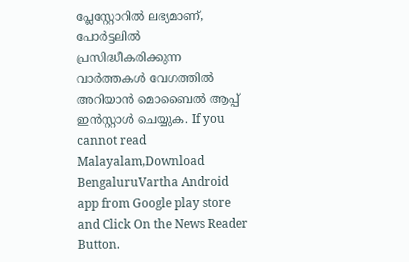പ്ലേസ്റ്റോറിൽ ലഭ്യമാണ്, പോർട്ടലിൽ പ്രസിദ്ധീകരിക്കുന്ന വാർത്തകൾ വേഗത്തിൽ അറിയാൻ മൊബൈൽ ആപ്പ് ഇൻസ്റ്റാൾ ചെയ്യുക. If you cannot read Malayalam,Download BengaluruVartha Android app from Google play store and Click On the News Reader Button.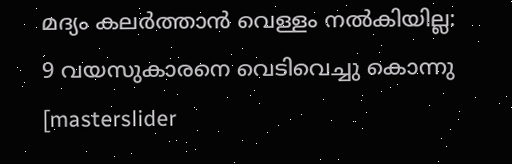മദ്യം കലർത്താൻ വെള്ളം നൽകിയില്ല: 9 വയസുകാരനെ വെടിവെച്ചു കൊന്നു
[masterslider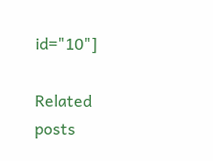id="10"]

Related posts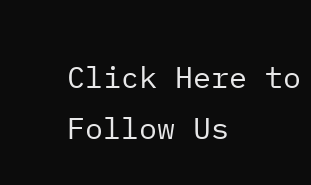Click Here to Follow Us